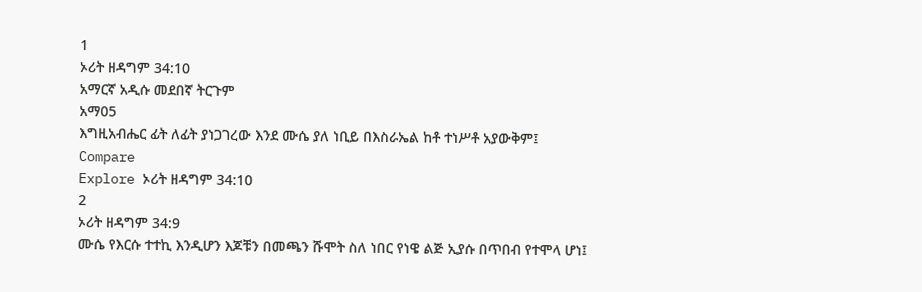1
ኦሪት ዘዳግም 34:10
አማርኛ አዲሱ መደበኛ ትርጉም
አማ05
እግዚአብሔር ፊት ለፊት ያነጋገረው እንደ ሙሴ ያለ ነቢይ በእስራኤል ከቶ ተነሥቶ አያውቅም፤
Compare
Explore ኦሪት ዘዳግም 34:10
2
ኦሪት ዘዳግም 34:9
ሙሴ የእርሱ ተተኪ እንዲሆን እጆቹን በመጫን ሹሞት ስለ ነበር የነዌ ልጅ ኢያሱ በጥበብ የተሞላ ሆነ፤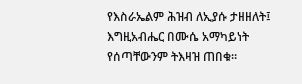የእስራኤልም ሕዝብ ለኢያሱ ታዘዘለት፤ እግዚአብሔር በሙሴ አማካይነት የሰጣቸውንም ትእዛዝ ጠበቁ።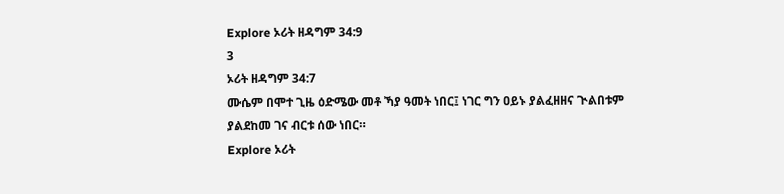Explore ኦሪት ዘዳግም 34:9
3
ኦሪት ዘዳግም 34:7
ሙሴም በሞተ ጊዜ ዕድሜው መቶ ኻያ ዓመት ነበር፤ ነገር ግን ዐይኑ ያልፈዘዘና ጒልበቱም ያልደከመ ገና ብርቱ ሰው ነበር።
Explore ኦሪት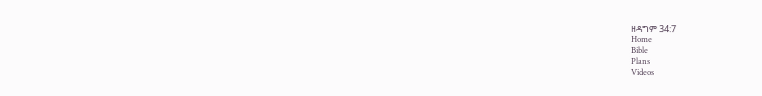ዘዳግም 34:7
Home
Bible
Plans
Videos